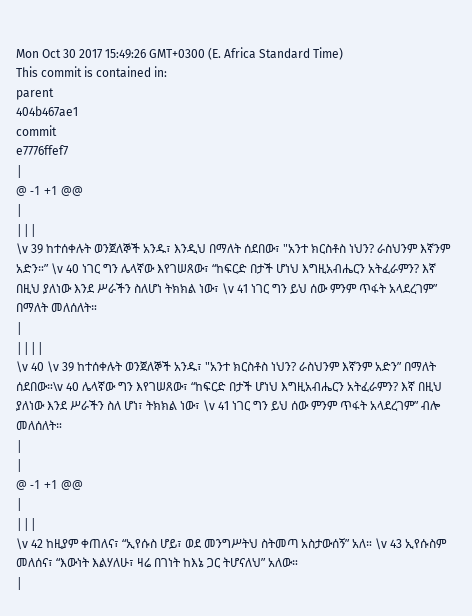Mon Oct 30 2017 15:49:26 GMT+0300 (E. Africa Standard Time)
This commit is contained in:
parent
404b467ae1
commit
e7776ffef7
|
@ -1 +1 @@
|
|||
\v 39 ከተሰቀሉት ወንጀለኞች አንዱ፣ እንዲህ በማለት ሰደበው፣ "አንተ ክርስቶስ ነህን? ራስህንም እኛንም አድን።” \v 40 ነገር ግን ሌላኛው እየገሠጸው፣ “ከፍርድ በታች ሆነህ እግዚአብሔርን አትፈራምን? እኛ በዚህ ያለነው እንደ ሥራችን ስለሆነ ትክክል ነው፣ \v 41 ነገር ግን ይህ ሰው ምንም ጥፋት አላደረገም” በማለት መለሰለት።
|
||||
\v 40 \v 39 ከተሰቀሉት ወንጀለኞች አንዱ፣ "አንተ ክርስቶስ ነህን? ራስህንም እኛንም አድን” በማለት ሰደበው።\v 40 ሌላኛው ግን እየገሠጸው፣ “ከፍርድ በታች ሆነህ እግዚአብሔርን አትፈራምን? እኛ በዚህ ያለነው እንደ ሥራችን ስለ ሆነ፣ ትክክል ነው፣ \v 41 ነገር ግን ይህ ሰው ምንም ጥፋት አላደረገም” ብሎ መለሰለት።
|
|
@ -1 +1 @@
|
|||
\v 42 ከዚያም ቀጠለና፣ “ኢየሱስ ሆይ፣ ወደ መንግሥትህ ስትመጣ አስታውሰኝ” አለ። \v 43 ኢየሱስም መለሰና፣ “እውነት እልሃለሁ፣ ዛሬ በገነት ከእኔ ጋር ትሆናለህ” አለው።
|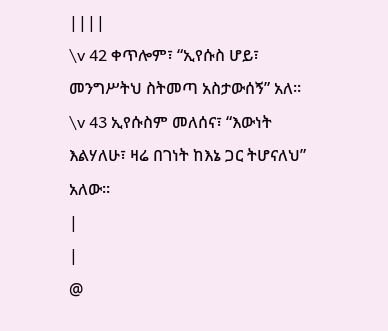||||
\v 42 ቀጥሎም፣ “ኢየሱስ ሆይ፣ መንግሥትህ ስትመጣ አስታውሰኝ” አለ። \v 43 ኢየሱስም መለሰና፣ “እውነት እልሃለሁ፣ ዛሬ በገነት ከእኔ ጋር ትሆናለህ” አለው።
|
|
@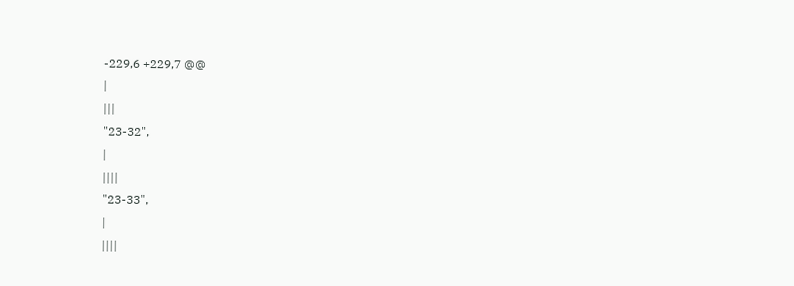-229,6 +229,7 @@
|
|||
"23-32",
|
||||
"23-33",
|
||||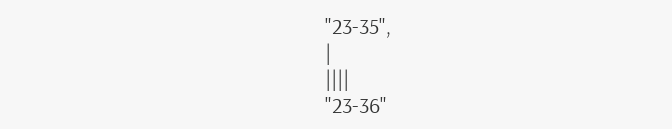"23-35",
|
||||
"23-36"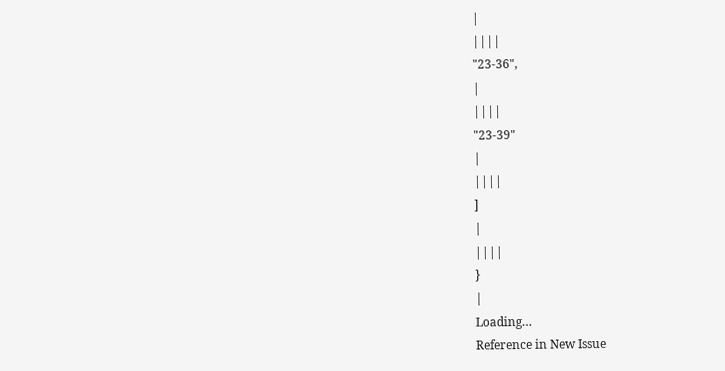|
||||
"23-36",
|
||||
"23-39"
|
||||
]
|
||||
}
|
Loading…
Reference in New Issue